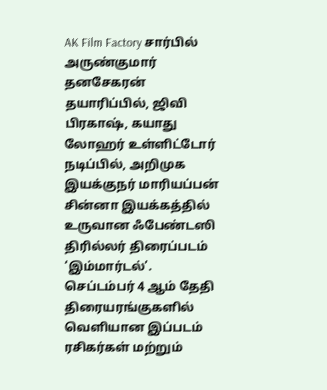AK Film Factory சார்பில் அருண்குமார் தனசேகரன் தயாரிப்பில், ஜிவி பிரகாஷ், கயாது லோஹர் உள்ளிட்டோர் நடிப்பில், அறிமுக இயக்குநர் மாரியப்பன் சின்னா இயக்கத்தில் உருவான ஃபேண்டஸி திரில்லர் திரைப்படம் ‘இம்மார்டல்’. செப்டம்பர் 4 ஆம் தேதி திரையரங்குகளில் வெளியான இப்படம் ரசிகர்கள் மற்றும்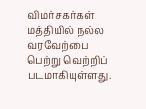விமர்சகர்கள் மத்தியில் நல்ல வரவேற்பை பெற்று வெற்றிப் படமாகியுள்ளது.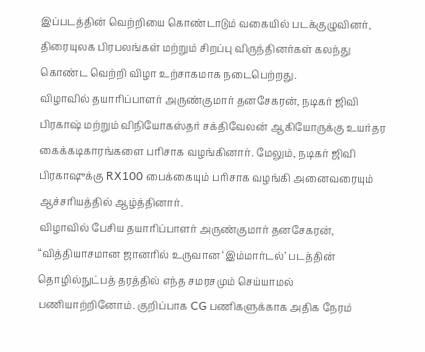இப்படத்தின் வெற்றியை கொண்டாடும் வகையில் படக்குழுவினர், திரையுலக பிரபலங்கள் மற்றும் சிறப்பு விருந்தினர்கள் கலந்து கொண்ட வெற்றி விழா உற்சாகமாக நடைபெற்றது.
விழாவில் தயாரிப்பாளர் அருண்குமார் தனசேகரன், நடிகர் ஜிவி பிரகாஷ் மற்றும் விநியோகஸ்தர் சக்திவேலன் ஆகியோருக்கு உயர்தர கைக்கடிகாரங்களை பரிசாக வழங்கினார். மேலும், நடிகர் ஜிவி பிரகாஷுக்கு RX100 பைக்கையும் பரிசாக வழங்கி அனைவரையும் ஆச்சரியத்தில் ஆழ்த்தினார்.
விழாவில் பேசிய தயாரிப்பாளர் அருண்குமார் தனசேகரன், “வித்தியாசமான ஜானரில் உருவான ‘இம்மார்டல்’ படத்தின் தொழில்நுட்பத் தரத்தில் எந்த சமரசமும் செய்யாமல் பணியாற்றினோம். குறிப்பாக CG பணிகளுக்காக அதிக நேரம்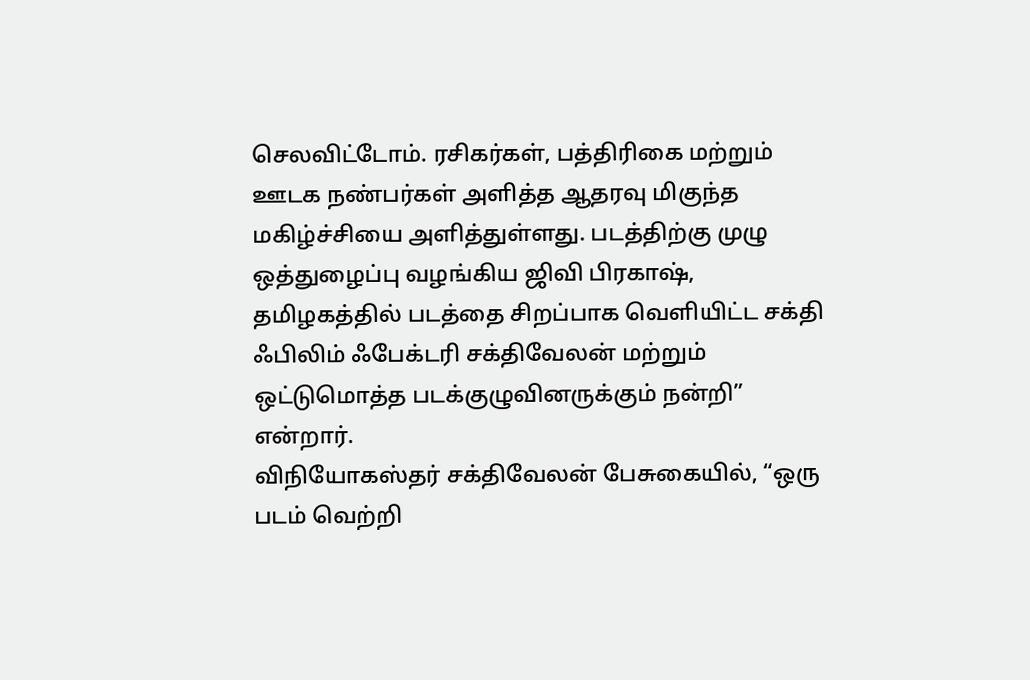செலவிட்டோம். ரசிகர்கள், பத்திரிகை மற்றும் ஊடக நண்பர்கள் அளித்த ஆதரவு மிகுந்த மகிழ்ச்சியை அளித்துள்ளது. படத்திற்கு முழு ஒத்துழைப்பு வழங்கிய ஜிவி பிரகாஷ், தமிழகத்தில் படத்தை சிறப்பாக வெளியிட்ட சக்தி ஃபிலிம் ஃபேக்டரி சக்திவேலன் மற்றும் ஒட்டுமொத்த படக்குழுவினருக்கும் நன்றி” என்றார்.
விநியோகஸ்தர் சக்திவேலன் பேசுகையில், “ஒரு படம் வெற்றி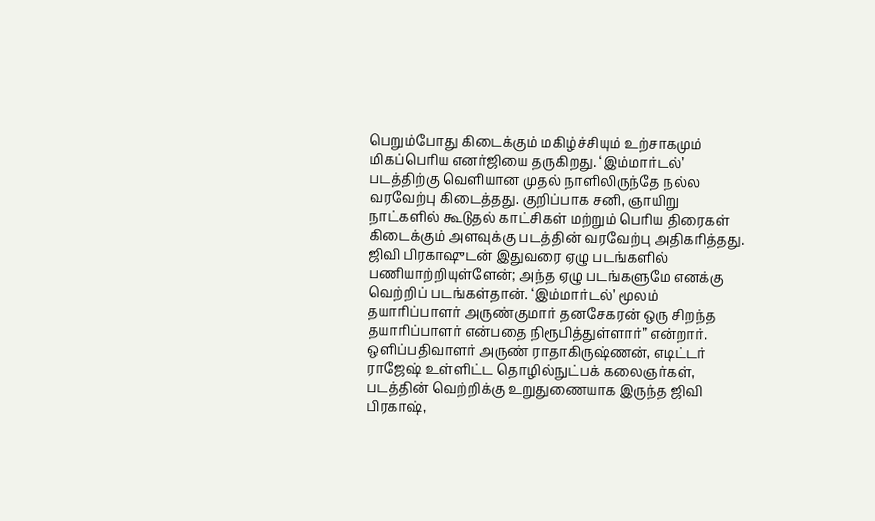பெறும்போது கிடைக்கும் மகிழ்ச்சியும் உற்சாகமும் மிகப்பெரிய எனர்ஜியை தருகிறது. ‘இம்மார்டல்’ படத்திற்கு வெளியான முதல் நாளிலிருந்தே நல்ல வரவேற்பு கிடைத்தது. குறிப்பாக சனி, ஞாயிறு நாட்களில் கூடுதல் காட்சிகள் மற்றும் பெரிய திரைகள் கிடைக்கும் அளவுக்கு படத்தின் வரவேற்பு அதிகரித்தது. ஜிவி பிரகாஷுடன் இதுவரை ஏழு படங்களில் பணியாற்றியுள்ளேன்; அந்த ஏழு படங்களுமே எனக்கு வெற்றிப் படங்கள்தான். ‘இம்மார்டல்’ மூலம் தயாரிப்பாளர் அருண்குமார் தனசேகரன் ஒரு சிறந்த தயாரிப்பாளர் என்பதை நிரூபித்துள்ளார்” என்றார்.
ஒளிப்பதிவாளர் அருண் ராதாகிருஷ்ணன், எடிட்டர் ராஜேஷ் உள்ளிட்ட தொழில்நுட்பக் கலைஞர்கள், படத்தின் வெற்றிக்கு உறுதுணையாக இருந்த ஜிவி பிரகாஷ்,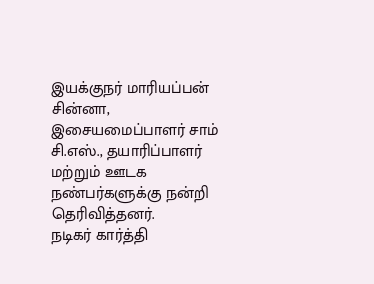இயக்குநர் மாரியப்பன் சின்னா, இசையமைப்பாளர் சாம் சி.எஸ்., தயாரிப்பாளர் மற்றும் ஊடக நண்பர்களுக்கு நன்றி தெரிவித்தனர்.
நடிகர் கார்த்தி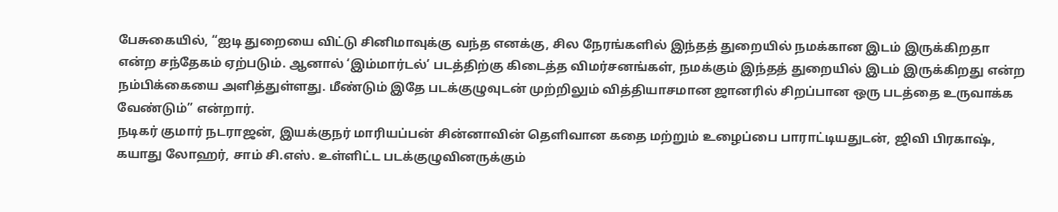பேசுகையில், “ஐடி துறையை விட்டு சினிமாவுக்கு வந்த எனக்கு, சில நேரங்களில் இந்தத் துறையில் நமக்கான இடம் இருக்கிறதா என்ற சந்தேகம் ஏற்படும். ஆனால் ‘இம்மார்டல்’ படத்திற்கு கிடைத்த விமர்சனங்கள், நமக்கும் இந்தத் துறையில் இடம் இருக்கிறது என்ற நம்பிக்கையை அளித்துள்ளது. மீண்டும் இதே படக்குழுவுடன் முற்றிலும் வித்தியாசமான ஜானரில் சிறப்பான ஒரு படத்தை உருவாக்க வேண்டும்” என்றார்.
நடிகர் குமார் நடராஜன், இயக்குநர் மாரியப்பன் சின்னாவின் தெளிவான கதை மற்றும் உழைப்பை பாராட்டியதுடன், ஜிவி பிரகாஷ், கயாது லோஹர், சாம் சி.எஸ். உள்ளிட்ட படக்குழுவினருக்கும்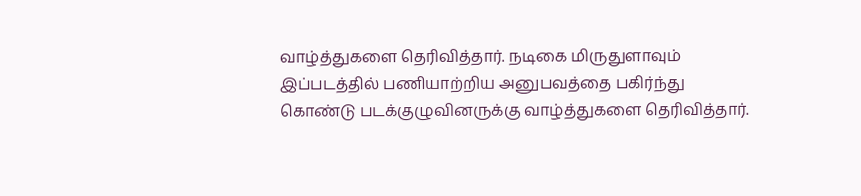வாழ்த்துகளை தெரிவித்தார். நடிகை மிருதுளாவும் இப்படத்தில் பணியாற்றிய அனுபவத்தை பகிர்ந்து கொண்டு படக்குழுவினருக்கு வாழ்த்துகளை தெரிவித்தார்.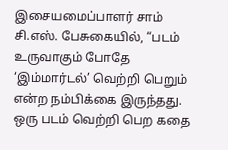இசையமைப்பாளர் சாம் சி.எஸ். பேசுகையில், “படம் உருவாகும் போதே ‘இம்மார்டல்’ வெற்றி பெறும் என்ற நம்பிக்கை இருந்தது. ஒரு படம் வெற்றி பெற கதை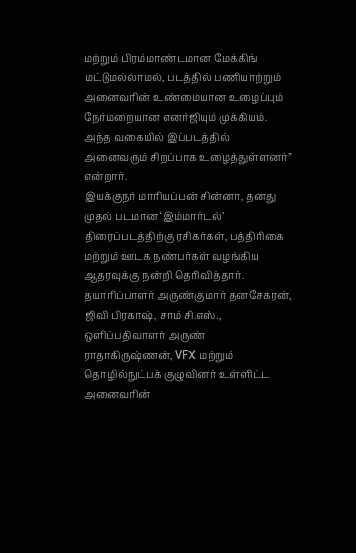மற்றும் பிரம்மாண்டமான மேக்கிங் மட்டுமல்லாமல், படத்தில் பணியாற்றும் அனைவரின் உண்மையான உழைப்பும் நேர்மறையான எனர்ஜியும் முக்கியம். அந்த வகையில் இப்படத்தில் அனைவரும் சிறப்பாக உழைத்துள்ளனர்” என்றார்.
இயக்குநர் மாரியப்பன் சின்னா, தனது முதல் படமான ‘இம்மார்டல்’ திரைப்படத்திற்கு ரசிகர்கள், பத்திரிகை மற்றும் ஊடக நண்பர்கள் வழங்கிய ஆதரவுக்கு நன்றி தெரிவித்தார். தயாரிப்பாளர் அருண்குமார் தனசேகரன், ஜிவி பிரகாஷ், சாம் சி.எஸ்., ஒளிப்பதிவாளர் அருண் ராதாகிருஷ்ணன், VFX மற்றும் தொழில்நுட்பக் குழுவினர் உள்ளிட்ட அனைவரின்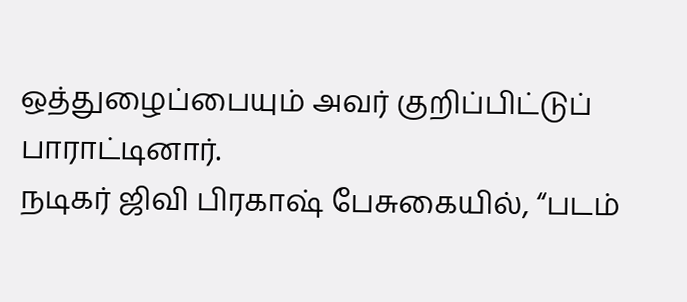ஒத்துழைப்பையும் அவர் குறிப்பிட்டுப் பாராட்டினார்.
நடிகர் ஜிவி பிரகாஷ் பேசுகையில், “படம்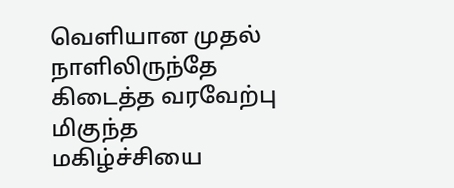வெளியான முதல் நாளிலிருந்தே கிடைத்த வரவேற்பு மிகுந்த மகிழ்ச்சியை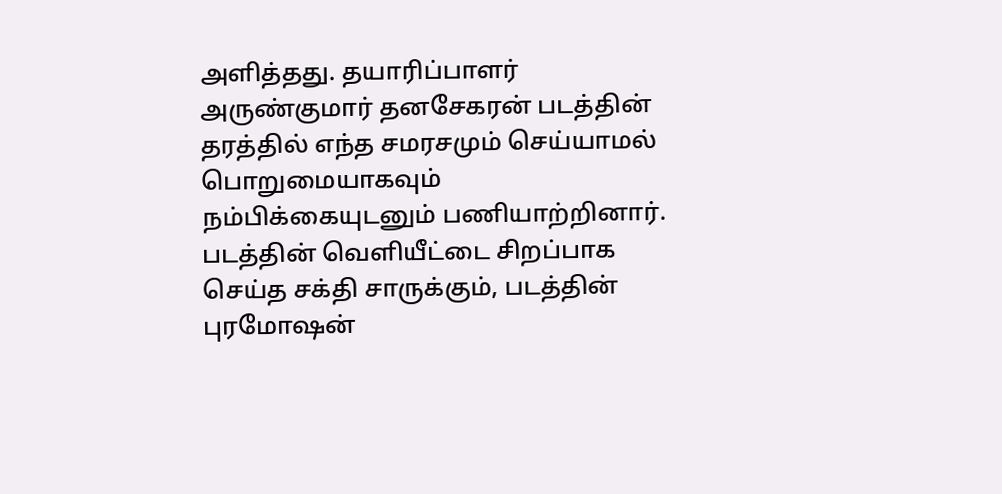அளித்தது. தயாரிப்பாளர் அருண்குமார் தனசேகரன் படத்தின் தரத்தில் எந்த சமரசமும் செய்யாமல் பொறுமையாகவும் நம்பிக்கையுடனும் பணியாற்றினார். படத்தின் வெளியீட்டை சிறப்பாக செய்த சக்தி சாருக்கும், படத்தின் புரமோஷன்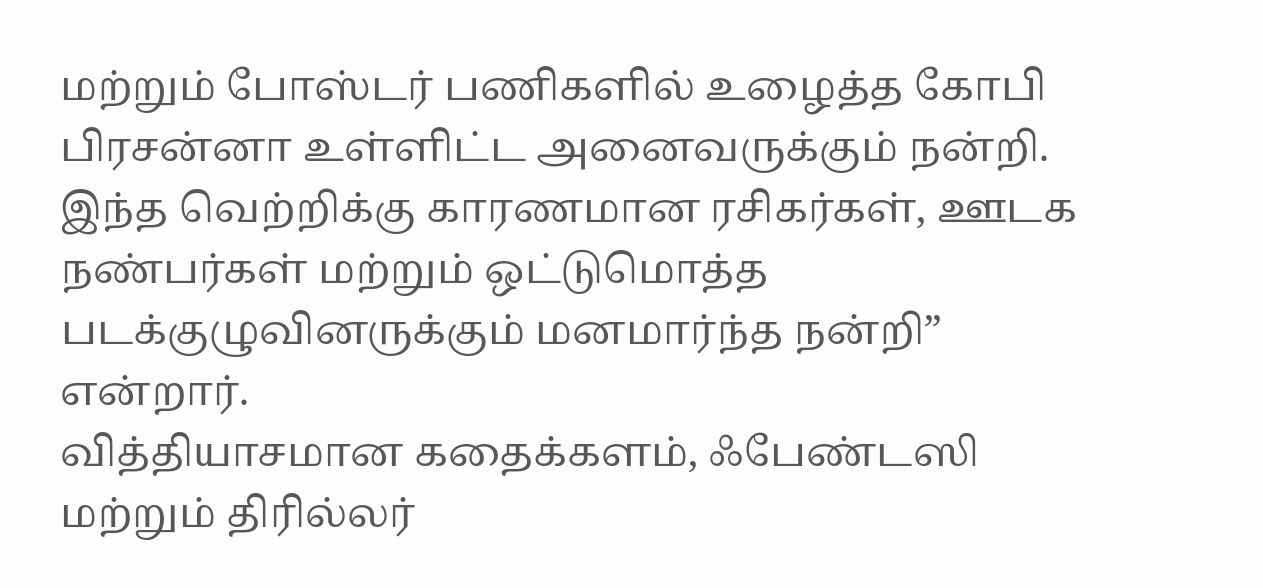மற்றும் போஸ்டர் பணிகளில் உழைத்த கோபி பிரசன்னா உள்ளிட்ட அனைவருக்கும் நன்றி. இந்த வெற்றிக்கு காரணமான ரசிகர்கள், ஊடக நண்பர்கள் மற்றும் ஒட்டுமொத்த படக்குழுவினருக்கும் மனமார்ந்த நன்றி” என்றார்.
வித்தியாசமான கதைக்களம், ஃபேண்டஸி மற்றும் திரில்லர்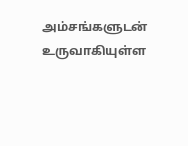அம்சங்களுடன் உருவாகியுள்ள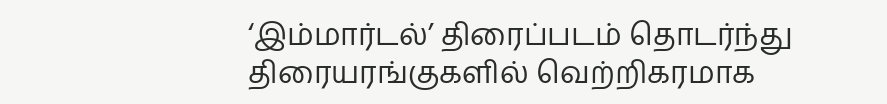‘இம்மார்டல்’ திரைப்படம் தொடர்ந்து திரையரங்குகளில் வெற்றிகரமாக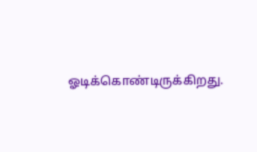ஓடிக்கொண்டிருக்கிறது.